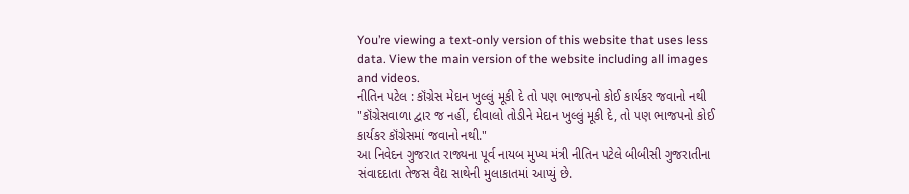You’re viewing a text-only version of this website that uses less data. View the main version of the website including all images and videos.
નીતિન પટેલ : કૉંગ્રેસ મેદાન ખુલ્લું મૂકી દે તો પણ ભાજપનો કોઈ કાર્યકર જવાનો નથી
"કૉંગ્રેસવાળા દ્વાર જ નહીં, દીવાલો તોડીને મેદાન ખુલ્લું મૂકી દે, તો પણ ભાજપનો કોઈ કાર્યકર કૉંગ્રેસમાં જવાનો નથી."
આ નિવેદન ગુજરાત રાજ્યના પૂર્વ નાયબ મુખ્ય મંત્રી નીતિન પટેલે બીબીસી ગુજરાતીના સંવાદદાતા તેજસ વૈદ્ય સાથેની મુલાકાતમાં આપ્યું છે.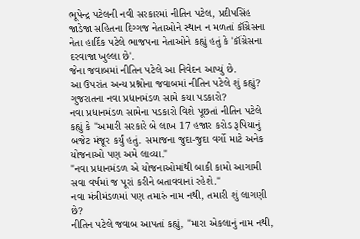ભૂપેન્દ્ર પટેલની નવી સરકારમાં નીતિન પટેલ, પ્રદીપસિંહ જાડેજા સહિતના દિગ્ગજ નેતાઓને સ્થાન ન મળતાં કૉંગ્રેસના નેતા હાર્દિક પટેલે ભાજપના નેતાઓને કહ્યું હતું કે 'કૉંગ્રેસના દરવાજા ખુલ્લા છે'.
જેના જવાબમાં નીતિન પટેલે આ નિવેદન આપ્યું છે.
આ ઉપરાંત અન્ય પ્રશ્નોના જવાબમાં નીતિન પટેલે શું કહ્યું?
ગુજરાતના નવા પ્રધાનમંડળ સામે કયા પડકારો?
નવા પ્રધાનમંડળ સામેના પડકારો વિશે પૂછતાં નીતિન પટેલે કહ્યું કે "અમારી સરકારે બે લાખ 17 હજાર કરોડ રૂપિયાનું બજેટ મંજૂર કર્યું હતું. સમાજના જુદા-જુદા વર્ગો માટે અનેક યોજનાઓ પણ અમે લાવ્યા."
"નવા પ્રધાનમંડળ એ યોજનાઓમાંથી બાકી કામો આગામી સવા વર્ષમાં જ પૂરાં કરીને બતાવવાનાં રહેશે."
નવા મંત્રીમંડળમાં પણ તમારું નામ નથી, તમારી શું લાગણી છે?
નીતિન પટેલે જવાબ આપતાં કહ્યું, "મારા એકલાનું નામ નથી,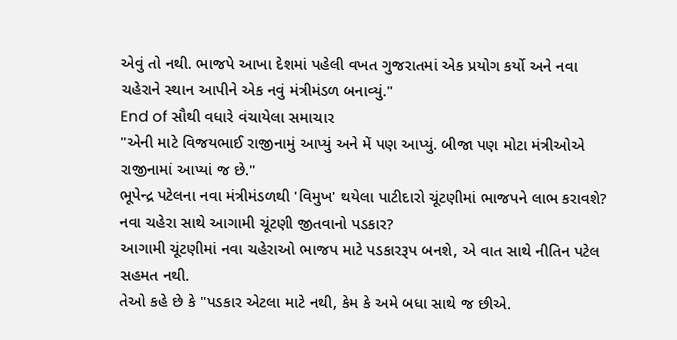એવું તો નથી. ભાજપે આખા દેશમાં પહેલી વખત ગુજરાતમાં એક પ્રયોગ કર્યો અને નવા ચહેરાને સ્થાન આપીને એક નવું મંત્રીમંડળ બનાવ્યું."
End of સૌથી વધારે વંચાયેલા સમાચાર
"એની માટે વિજયભાઈ રાજીનામું આપ્યું અને મેં પણ આપ્યું. બીજા પણ મોટા મંત્રીઓએ રાજીનામાં આપ્યાં જ છે."
ભૂપેન્દ્ર પટેલના નવા મંત્રીમંડળથી 'વિમુખ' થયેલા પાટીદારો ચૂંટણીમાં ભાજપને લાભ કરાવશે?
નવા ચહેરા સાથે આગામી ચૂંટણી જીતવાનો પડકાર?
આગામી ચૂંટણીમાં નવા ચહેરાઓ ભાજપ માટે પડકારરૂપ બનશે, એ વાત સાથે નીતિન પટેલ સહમત નથી.
તેઓ કહે છે કે "પડકાર એટલા માટે નથી, કેમ કે અમે બધા સાથે જ છીએ.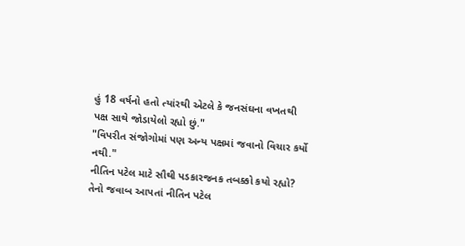હું 18 વર્ષનો હતો ત્યાંરથી એટલે કે જનસંઘના વખતથી પક્ષ સાથે જોડાયેલો રહ્યો છું."
"વિપરીત સંજોગોમાં પણ અન્ય પક્ષમાં જવાનો વિચાર કર્યો નથી."
નીતિન પટેલ માટે સૌથી પડકારજનક તબક્કો કયો રહ્યો?
તેનો જવાબ આપતાં નીતિન પટેલ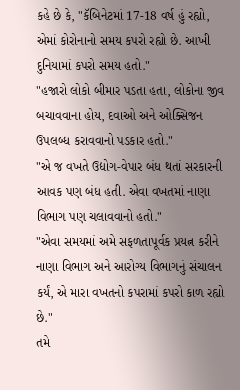કહે છે કે, "કૅબિનેટમાં 17-18 વર્ષ હું રહ્યો, એમાં કોરોનાનો સમય કપરો રહ્યો છે. આખી દુનિયામાં કપરો સમય હતો."
"હજારો લોકો બીમાર પડતા હતા, લોકોના જીવ બચાવવાના હોય, દવાઓ અને ઓક્સિજન ઉપલબ્ધ કરાવવાનો પડકાર હતો."
"એ જ વખતે ઉદ્યોગ-વેપાર બંધ થતાં સરકારની આવક પણ બંધ હતી. એવા વખતમાં નાણા વિભાગ પણ ચલાવવાનો હતો."
"એવા સમયમાં અમે સફળતાપૂર્વક પ્રયત્ન કરીને નાણા વિભાગ અને આરોગ્ય વિભાગનું સંચાલન કર્યં, એ મારા વખતનો કપરામાં કપરો કાળ રહ્યો છે."
તમે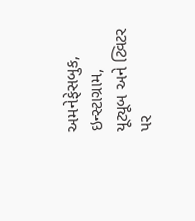અમનેફેસબુક, ઇન્સ્ટાગ્રામ, યૂટ્યૂબ અને ટ્વિટર પર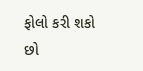ફોલો કરી શકો છો